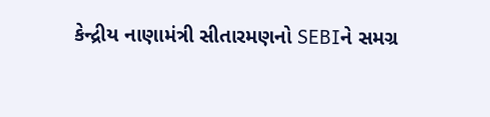કેન્દ્રીય નાણામંત્રી સીતારમણનો SEBIને સમગ્ર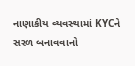નાણાકીય વ્યવસ્થામાં KYCને સરળ બનાવવાનો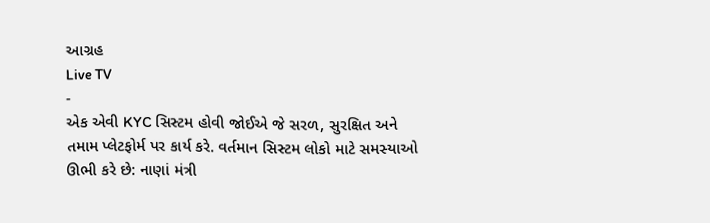આગ્રહ
Live TV
-
એક એવી KYC સિસ્ટમ હોવી જોઈએ જે સરળ, સુરક્ષિત અને તમામ પ્લેટફોર્મ પર કાર્ય કરે. વર્તમાન સિસ્ટમ લોકો માટે સમસ્યાઓ ઊભી કરે છે: નાણાં મંત્રી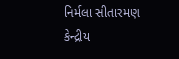નિર્મલા સીતારમણ
કેન્દ્રીય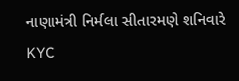નાણામંત્રી નિર્મલા સીતારમણે શનિવારે KYC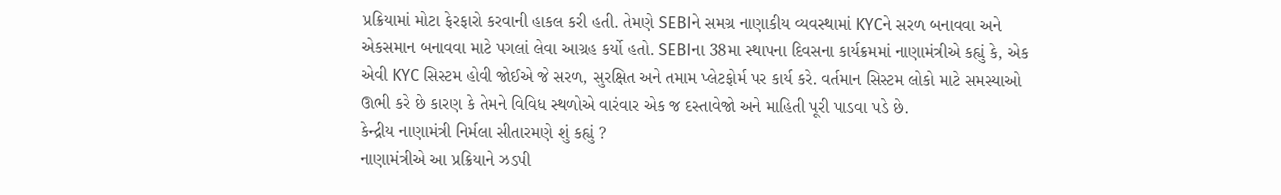પ્રક્રિયામાં મોટા ફેરફારો કરવાની હાકલ કરી હતી. તેમણે SEBIને સમગ્ર નાણાકીય વ્યવસ્થામાં KYCને સરળ બનાવવા અને એકસમાન બનાવવા માટે પગલાં લેવા આગ્રહ કર્યો હતો. SEBIના 38મા સ્થાપના દિવસના કાર્યક્રમમાં નાણામંત્રીએ કહ્યું કે, એક એવી KYC સિસ્ટમ હોવી જોઈએ જે સરળ, સુરક્ષિત અને તમામ પ્લેટફોર્મ પર કાર્ય કરે. વર્તમાન સિસ્ટમ લોકો માટે સમસ્યાઓ ઊભી કરે છે કારણ કે તેમને વિવિધ સ્થળોએ વારંવાર એક જ દસ્તાવેજો અને માહિતી પૂરી પાડવા પડે છે.
કેન્દ્રીય નાણામંત્રી નિર્મલા સીતારમણે શું કહ્યું ?
નાણામંત્રીએ આ પ્રક્રિયાને ઝડપી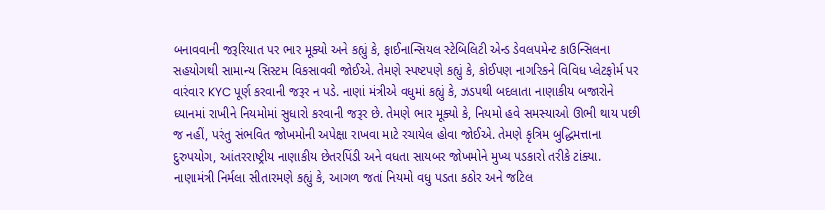બનાવવાની જરૂરિયાત પર ભાર મૂક્યો અને કહ્યું કે, ફાઈનાન્સિયલ સ્ટેબિલિટી એન્ડ ડેવલપમેન્ટ કાઉન્સિલના સહયોગથી સામાન્ય સિસ્ટમ વિકસાવવી જોઈએ. તેમણે સ્પષ્ટપણે કહ્યું કે, કોઈપણ નાગરિકને વિવિધ પ્લેટફોર્મ પર વારંવાર KYC પૂર્ણ કરવાની જરૂર ન પડે. નાણાં મંત્રીએ વધુમાં કહ્યું કે, ઝડપથી બદલાતા નાણાકીય બજારોને ધ્યાનમાં રાખીને નિયમોમાં સુધારો કરવાની જરૂર છે. તેમણે ભાર મૂક્યો કે, નિયમો હવે સમસ્યાઓ ઊભી થાય પછી જ નહીં, પરંતુ સંભવિત જોખમોની અપેક્ષા રાખવા માટે રચાયેલ હોવા જોઈએ. તેમણે કૃત્રિમ બુદ્ધિમત્તાના દુરુપયોગ, આંતરરાષ્ટ્રીય નાણાકીય છેતરપિંડી અને વધતા સાયબર જોખમોને મુખ્ય પડકારો તરીકે ટાંક્યા.
નાણામંત્રી નિર્મલા સીતારમણે કહ્યું કે, આગળ જતાં નિયમો વધુ પડતા કઠોર અને જટિલ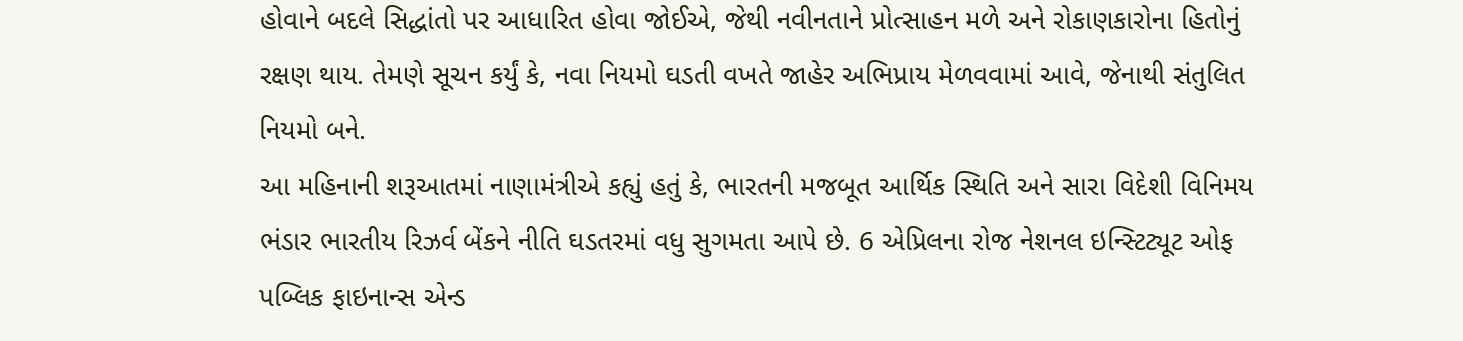હોવાને બદલે સિદ્ધાંતો પર આધારિત હોવા જોઈએ, જેથી નવીનતાને પ્રોત્સાહન મળે અને રોકાણકારોના હિતોનું રક્ષણ થાય. તેમણે સૂચન કર્યું કે, નવા નિયમો ઘડતી વખતે જાહેર અભિપ્રાય મેળવવામાં આવે, જેનાથી સંતુલિત નિયમો બને.
આ મહિનાની શરૂઆતમાં નાણામંત્રીએ કહ્યું હતું કે, ભારતની મજબૂત આર્થિક સ્થિતિ અને સારા વિદેશી વિનિમય ભંડાર ભારતીય રિઝર્વ બેંકને નીતિ ઘડતરમાં વધુ સુગમતા આપે છે. 6 એપ્રિલના રોજ નેશનલ ઇન્સ્ટિટ્યૂટ ઓફ પબ્લિક ફાઇનાન્સ એન્ડ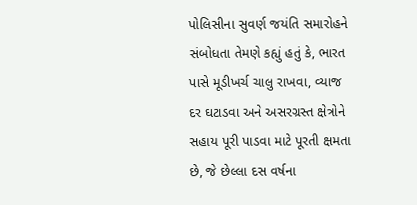પોલિસીના સુવર્ણ જયંતિ સમારોહને સંબોધતા તેમણે કહ્યું હતું કે, ભારત પાસે મૂડીખર્ચ ચાલુ રાખવા, વ્યાજ દર ઘટાડવા અને અસરગ્રસ્ત ક્ષેત્રોને સહાય પૂરી પાડવા માટે પૂરતી ક્ષમતા છે, જે છેલ્લા દસ વર્ષના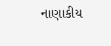નાણાકીય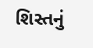શિસ્તનું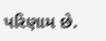પરિણામ છે.